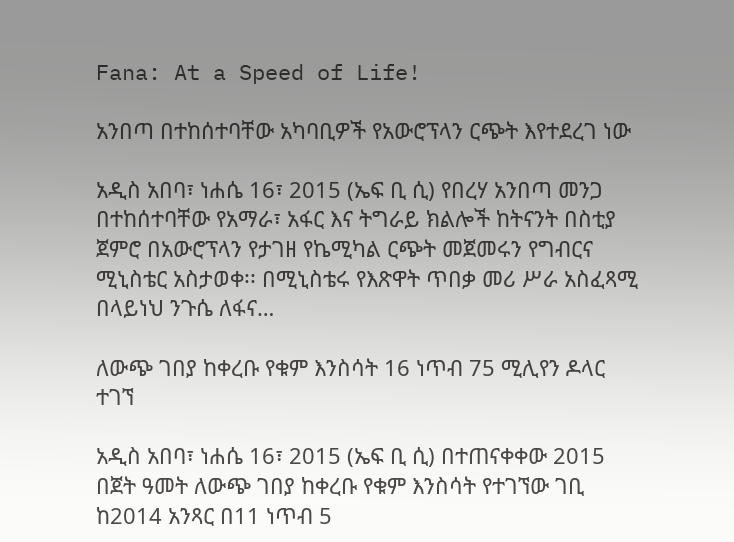Fana: At a Speed of Life!

አንበጣ በተከሰተባቸው አካባቢዎች የአውሮፕላን ርጭት እየተደረገ ነው

አዲስ አበባ፣ ነሐሴ 16፣ 2015 (ኤፍ ቢ ሲ) የበረሃ አንበጣ መንጋ በተከሰተባቸው የአማራ፣ አፋር እና ትግራይ ክልሎች ከትናንት በስቲያ ጀምሮ በአውሮፕላን የታገዘ የኬሚካል ርጭት መጀመሩን የግብርና ሚኒስቴር አስታወቀ፡፡ በሚኒስቴሩ የእጽዋት ጥበቃ መሪ ሥራ አስፈጻሚ በላይነህ ንጉሴ ለፋና…

ለውጭ ገበያ ከቀረቡ የቁም እንስሳት 16 ነጥብ 75 ሚሊየን ዶላር ተገኘ

አዲስ አበባ፣ ነሐሴ 16፣ 2015 (ኤፍ ቢ ሲ) በተጠናቀቀው 2015 በጀት ዓመት ለውጭ ገበያ ከቀረቡ የቁም እንስሳት የተገኘው ገቢ ከ2014 አንጻር በ11 ነጥብ 5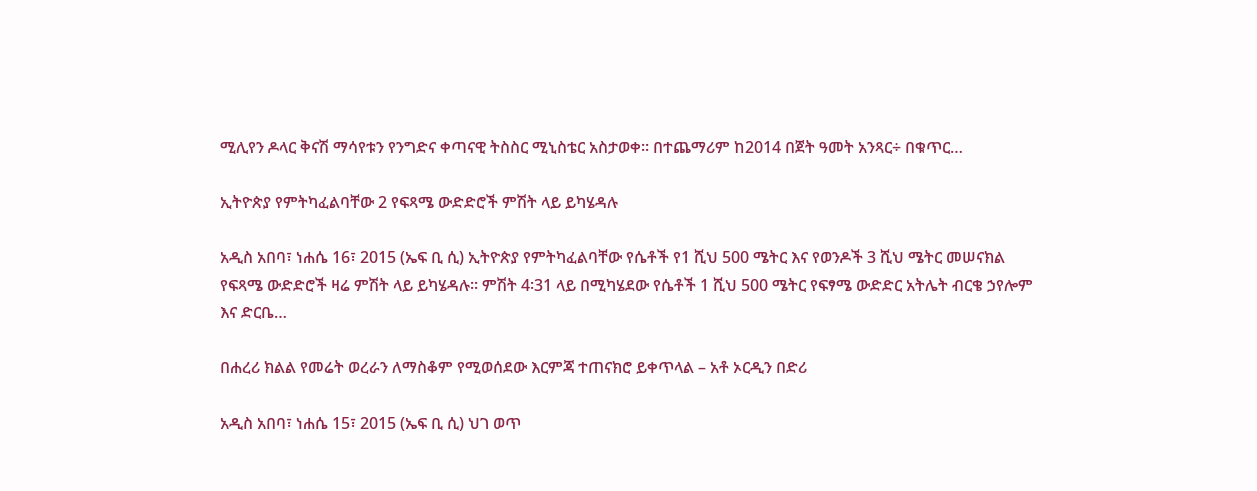ሚሊየን ዶላር ቅናሽ ማሳየቱን የንግድና ቀጣናዊ ትስስር ሚኒስቴር አስታወቀ፡፡ በተጨማሪም ከ2014 በጀት ዓመት አንጻር÷ በቁጥር…

ኢትዮጵያ የምትካፈልባቸው 2 የፍጻሜ ውድድሮች ምሽት ላይ ይካሄዳሉ

አዲስ አበባ፣ ነሐሴ 16፣ 2015 (ኤፍ ቢ ሲ) ኢትዮጵያ የምትካፈልባቸው የሴቶች የ1 ሺህ 500 ሜትር እና የወንዶች 3 ሺህ ሜትር መሠናክል የፍጻሜ ውድድሮች ዛሬ ምሽት ላይ ይካሄዳሉ፡፡ ምሽት 4፡31 ላይ በሚካሄደው የሴቶች 1 ሺህ 500 ሜትር የፍፃሜ ውድድር አትሌት ብርቄ ኃየሎም እና ድርቤ…

በሐረሪ ክልል የመሬት ወረራን ለማስቆም የሚወሰደው እርምጃ ተጠናክሮ ይቀጥላል – አቶ ኦርዲን በድሪ

አዲስ አበባ፣ ነሐሴ 15፣ 2015 (ኤፍ ቢ ሲ) ህገ ወጥ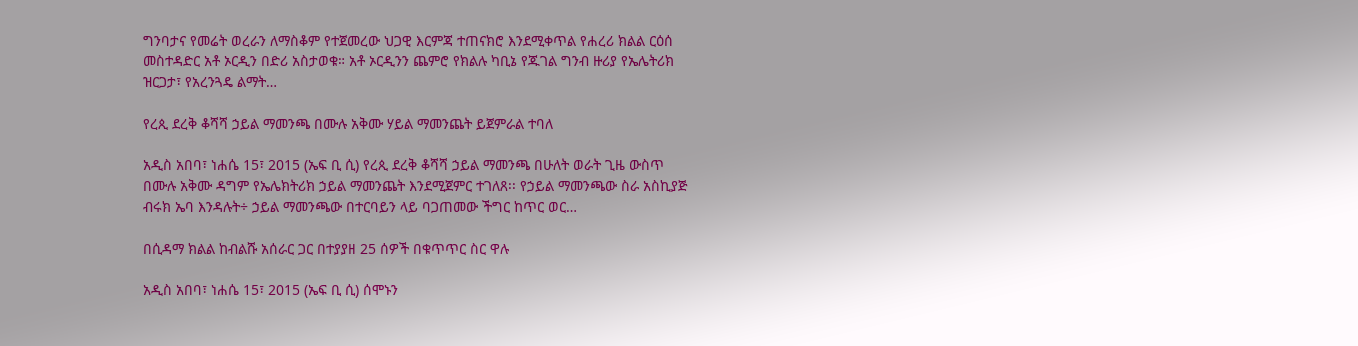ግንባታና የመሬት ወረራን ለማስቆም የተጀመረው ህጋዊ እርምጃ ተጠናክሮ እንደሚቀጥል የሐረሪ ክልል ርዕሰ መስተዳድር አቶ ኦርዲን በድሪ አስታወቁ። አቶ ኦርዲንን ጨምሮ የክልሉ ካቢኔ የጁገል ግንብ ዙሪያ የኤሌትሪክ ዝርጋታ፣ የአረንጓዴ ልማት…

የረጲ ደረቅ ቆሻሻ ኃይል ማመንጫ በሙሉ አቅሙ ሃይል ማመንጨት ይጀምራል ተባለ

አዲስ አበባ፣ ነሐሴ 15፣ 2015 (ኤፍ ቢ ሲ) የረጲ ደረቅ ቆሻሻ ኃይል ማመንጫ በሁለት ወራት ጊዜ ውስጥ በሙሉ አቅሙ ዳግም የኤሌክትሪክ ኃይል ማመንጨት እንደሚጀምር ተገለጸ፡፡ የኃይል ማመንጫው ስራ አስኪያጅ ብሩክ ኤባ እንዳሉት÷ ኃይል ማመንጫው በተርባይን ላይ ባጋጠመው ችግር ከጥር ወር…

በሲዳማ ክልል ከብልሹ አሰራር ጋር በተያያዘ 25 ሰዎች በቁጥጥር ስር ዋሉ

አዲስ አበባ፣ ነሐሴ 15፣ 2015 (ኤፍ ቢ ሲ) ሰሞኑን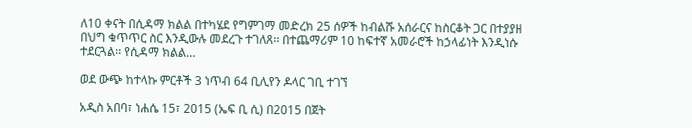ለ10 ቀናት በሲዳማ ክልል በተካሄደ የግምገማ መድረክ 25 ሰዎች ከብልሹ አሰራርና ከስርቆት ጋር በተያያዘ በህግ ቁጥጥር ስር እንዲውሉ መደረጉ ተገለጸ፡፡ በተጨማሪም 10 ከፍተኛ አመራሮች ከኃላፊነት እንዲነሱ ተደርጓል፡፡ የሲዳማ ክልል…

ወደ ውጭ ከተላኩ ምርቶች 3 ነጥብ 64 ቢሊየን ዶላር ገቢ ተገኘ

አዲስ አበባ፣ ነሐሴ 15፣ 2015 (ኤፍ ቢ ሲ) በ2015 በጀት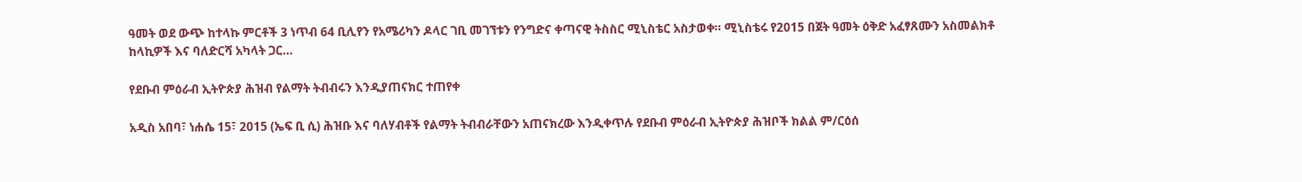ዓመት ወደ ውጭ ከተላኩ ምርቶች 3 ነጥብ 64 ቢሊየን የአሜሪካን ዶላር ገቢ መገኘቱን የንግድና ቀጣናዊ ትስስር ሚኒስቴር አስታወቀ። ሚኒስቴሩ የ2015 በጀት ዓመት ዕቅድ አፈፃጸሙን አስመልክቶ ከላኪዎች እና ባለድርሻ አካላት ጋር…

የደቡብ ምዕራብ ኢትዮጵያ ሕዝብ የልማት ትብብሩን እንዲያጠናክር ተጠየቀ

አዲስ አበባ፣ ነሐሴ 15፣ 2015 (ኤፍ ቢ ሲ) ሕዝቡ እና ባለሃብቶች የልማት ትብብራቸውን አጠናክረው እንዲቀጥሉ የደቡብ ምዕራብ ኢትዮጵያ ሕዝቦች ክልል ም/ርዕሰ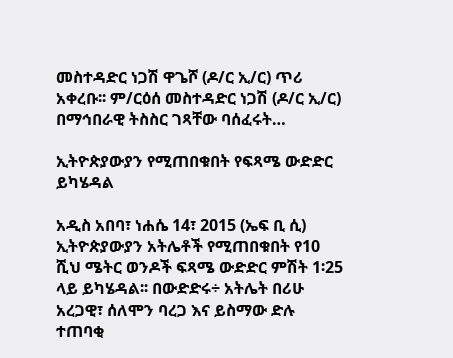መስተዳድር ነጋሽ ዋጌሾ (ዶ/ር ኢ/ር) ጥሪ አቀረቡ፡፡ ም/ርዕሰ መስተዳድር ነጋሽ (ዶ/ር ኢ/ር) በማኅበራዊ ትስስር ገጻቸው ባሰፈሩት…

ኢትዮጵያውያን የሚጠበቁበት የፍጻሜ ውድድር ይካሄዳል

አዲስ አበባ፣ ነሐሴ 14፣ 2015 (ኤፍ ቢ ሲ) ኢትዮጵያውያን አትሌቶች የሚጠበቁበት የ10 ሺህ ሜትር ወንዶች ፍጻሜ ውድድር ምሽት 1፡25 ላይ ይካሄዳል፡፡ በውድድሩ÷ አትሌት በሪሁ አረጋዊ፣ ሰለሞን ባረጋ እና ይስማው ድሉ ተጠባቂ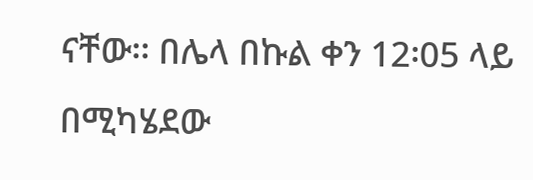ናቸው፡፡ በሌላ በኩል ቀን 12፡05 ላይ በሚካሄደው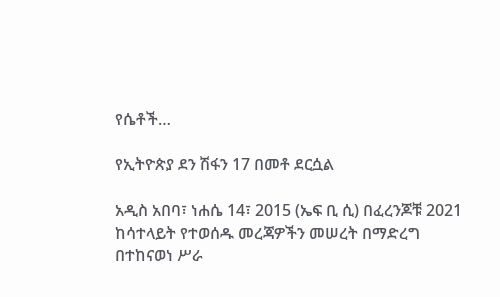የሴቶች…

የኢትዮጵያ ደን ሽፋን 17 በመቶ ደርሷል

አዲስ አበባ፣ ነሐሴ 14፣ 2015 (ኤፍ ቢ ሲ) በፈረንጆቹ 2021 ከሳተላይት የተወሰዱ መረጃዎችን መሠረት በማድረግ በተከናወነ ሥራ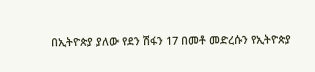በኢትዮጵያ ያለው የደን ሽፋን 17 በመቶ መድረሱን የኢትዮጵያ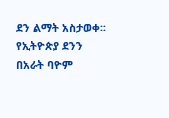ደን ልማት አስታወቀ፡፡ የኢትዮጵያ ደንን በአራት ባዮም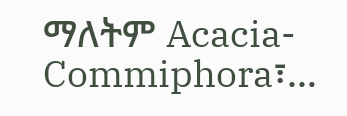ማለትም Acacia-Commiphora፣…